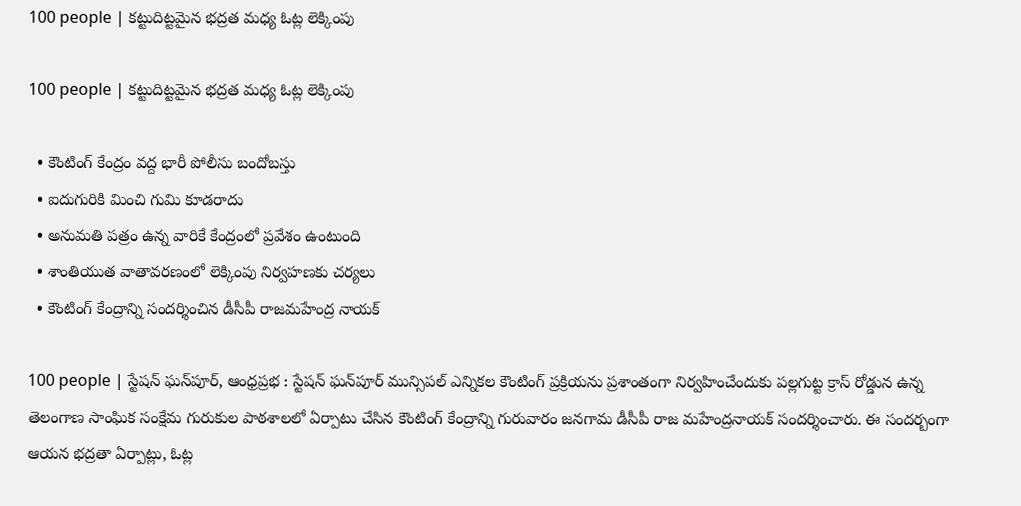100 people | కట్టుదిట్టమైన భద్రత మధ్య ఓట్ల లెక్కింపు

100 people | కట్టుదిట్టమైన భద్రత మధ్య ఓట్ల లెక్కింపు

  • కౌంటింగ్ కేంద్రం వద్ద భారీ పోలీసు బందోబస్తు
  • ఐదుగురికి మించి గుమి కూడరాదు
  • అనుమతి పత్రం ఉన్న వారికే కేంద్రంలో ప్రవేశం ఉంటుంది
  • శాంతియుత వాతావరణంలో లెక్కింపు నిర్వహణకు చర్యలు
  • కౌంటింగ్ కేంద్రాన్ని సందర్శించిన డీసీపీ రాజమహేంద్ర నాయక్

100 people | స్టేషన్ ఘన్‌పూర్, ఆంధ్రప్రభ : స్టేషన్ ఘన్‌పూర్ మున్సిపల్ ఎన్నికల కౌంటింగ్ ప్రక్రియను ప్రశాంతంగా నిర్వహించేందుకు పల్లగుట్ట క్రాస్ రోడ్డున ఉన్న తెలంగాణ సాంఘిక సంక్షేమ గురుకుల పాఠశాలలో ఏర్పాటు చేసిన కౌంటింగ్ కేంద్రాన్ని గురువారం జనగామ డీసీపీ రాజ మహేంద్రనాయక్ సందర్శించారు. ఈ సందర్బంగా ఆయన భద్రతా ఏర్పాట్లు, ఓట్ల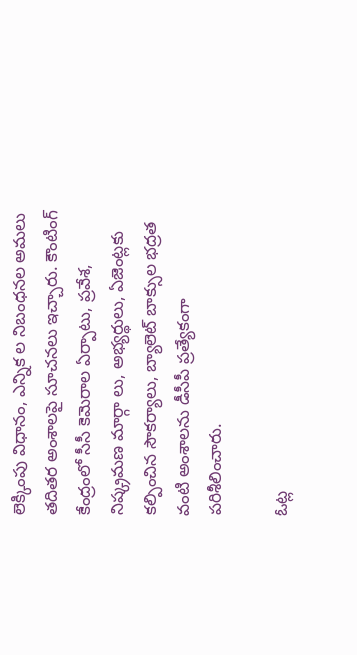లెక్కింపు విధానం, ఎన్నిక ల నిబంధనల అమలు తదితర అంశాలపై సూచనలు ఇచ్చారు. కౌంటింగ్ కేంద్రంలో సీసీ కెమెరాల ఏర్పాటు, ప్రవేశ, నిష్క్రమణ మార్గా లు, అభ్యర్థులు, ఏజెంట్లకు కల్పించిన సౌకర్యాలు, బ్యాలెట్ బాక్సుల భద్రత వంటి అంశాలను డీసీపీ ప్రత్యేకంగా పరిశీలించారు.

ఓట్ల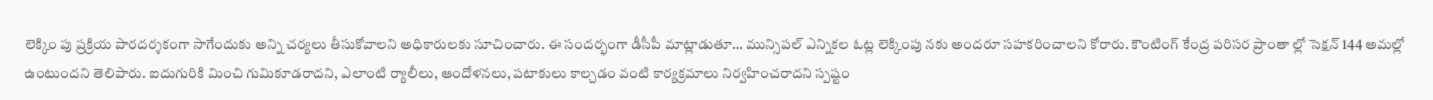లెక్కిం పు ప్రక్రియ పారదర్శకంగా సాగేందుకు అన్ని చర్యలు తీసుకోవాలని అధికారులకు సూచించారు. ఈ సందర్భంగా డీసీపీ మాట్లాడుతూ… మున్సిపల్ ఎన్నికల ఓట్ల లెక్కింపు నకు అందరూ సహకరించాలని కోరారు. కౌంటింగ్ కేంద్ర పరిసర ప్రాంతా ల్లో సెక్షన్ 144 అమల్లో ఉంటుందని తెలిపారు. ఐదుగురికి మించి గుమికూడరాదని, ఎలాంటి ర్యాలీలు, ఆందోళనలు, పటాకులు కాల్చడం వంటి కార్యక్రమాలు నిర్వహించరాదని స్పష్టం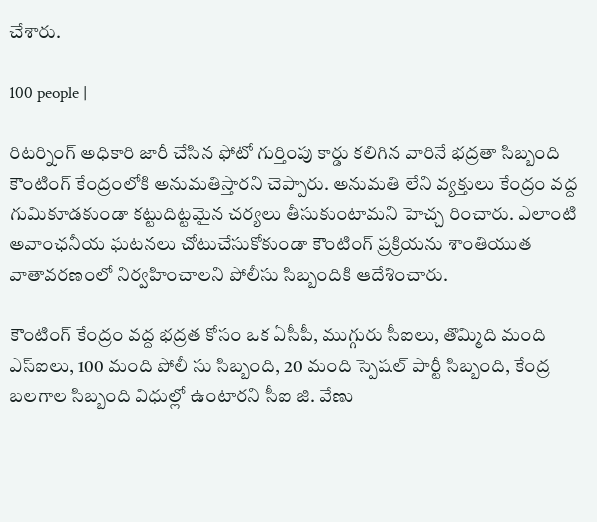చేశారు.

100 people |

రిటర్నింగ్ అధికారి జారీ చేసిన ఫోటో గుర్తింపు కార్డు కలిగిన వారినే భద్రతా సిబ్బంది కౌంటింగ్ కేంద్రంలోకి అనుమతిస్తారని చెప్పారు. అనుమతి లేని వ్యక్తులు కేంద్రం వద్ద గుమికూడకుండా కట్టుదిట్టమైన చర్యలు తీసుకుంటామని హెచ్చ రించారు. ఎలాంటి అవాంఛనీయ ఘటనలు చోటుచేసుకోకుండా కౌంటింగ్ ప్రక్రియను శాంతియుత వాతావరణంలో నిర్వహించాలని పోలీసు సిబ్బందికి ఆదేశించారు.

కౌంటింగ్ కేంద్రం వద్ద భద్రత కోసం ఒక ఏసీపీ, ముగ్గురు సీఐలు, తొమ్మిది మంది ఎస్‌ఐలు, 100 మంది పోలీ సు సిబ్బంది, 20 మంది స్పెషల్ పార్టీ సిబ్బంది, కేంద్ర బలగాల సిబ్బంది విధుల్లో ఉంటారని సీఐ జి. వేణు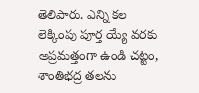తెలిపారు. ఎన్ని కల లెక్కింపు పూర్త య్యే వరకు అప్రమత్తంగా ఉండి చట్టం, శాంతిభద్ర తలను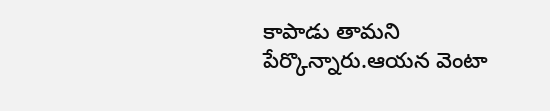కాపాడు తామని పేర్కొన్నారు.ఆయన వెంటా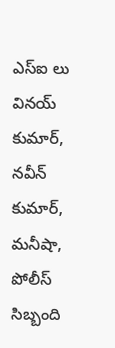ఎస్ఐ లు వినయ్ కుమార్, నవీన్ కుమార్, మనీషా, పోలీస్ సిబ్బంది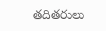తదితరులు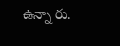ఉన్నా రు.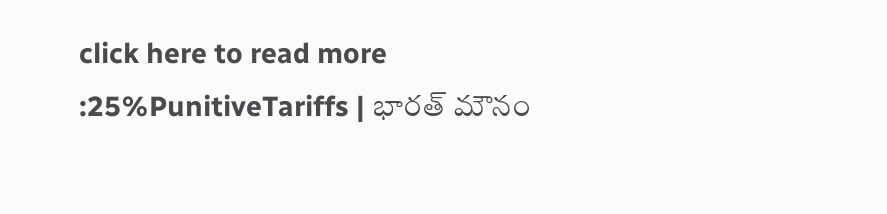click here to read more :25%PunitiveTariffs | భారత్ మౌనం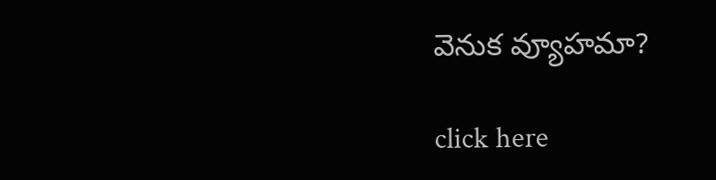వెనుక వ్యూహమా?

click here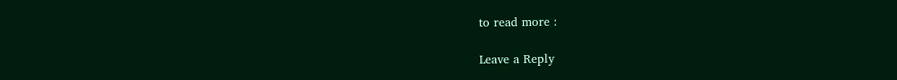to read more :

Leave a Reply